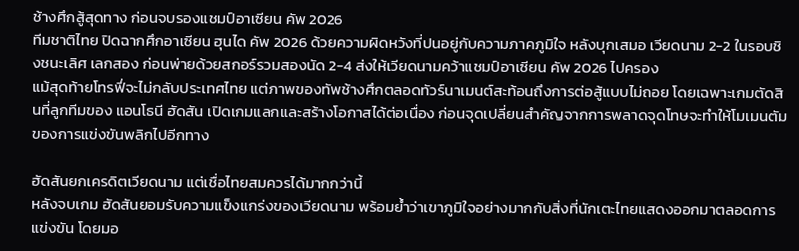ช้างศึกสู้สุดทาง ก่อนจบรองแชมป์อาเซียน คัพ 2026
ทีมชาติไทย ปิดฉากศึกอาเซียน ฮุนได คัพ 2026 ด้วยความผิดหวังที่ปนอยู่กับความภาคภูมิใจ หลังบุกเสมอ เวียดนาม 2-2 ในรอบชิงชนะเลิศ เลกสอง ก่อนพ่ายด้วยสกอร์รวมสองนัด 2-4 ส่งให้เวียดนามคว้าแชมป์อาเซียน คัพ 2026 ไปครอง
แม้สุดท้ายโทรฟี่จะไม่กลับประเทศไทย แต่ภาพของทัพช้างศึกตลอดทัวร์นาเมนต์สะท้อนถึงการต่อสู้แบบไม่ถอย โดยเฉพาะเกมตัดสินที่ลูกทีมของ แอนโธนี ฮัดสัน เปิดเกมแลกและสร้างโอกาสได้ต่อเนื่อง ก่อนจุดเปลี่ยนสำคัญจากการพลาดจุดโทษจะทำให้โมเมนตัมของการแข่งขันพลิกไปอีกทาง

ฮัดสันยกเครดิตเวียดนาม แต่เชื่อไทยสมควรได้มากกว่านี้
หลังจบเกม ฮัดสันยอมรับความแข็งแกร่งของเวียดนาม พร้อมย้ำว่าเขาภูมิใจอย่างมากกับสิ่งที่นักเตะไทยแสดงออกมาตลอดการแข่งขัน โดยมอ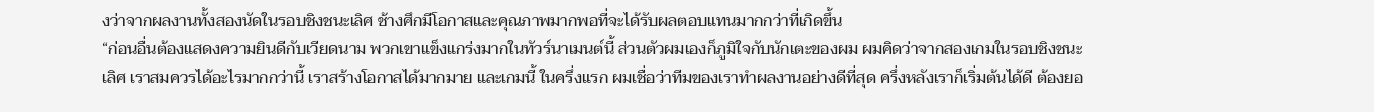งว่าจากผลงานทั้งสองนัดในรอบชิงชนะเลิศ ช้างศึกมีโอกาสและคุณภาพมากพอที่จะได้รับผลตอบแทนมากกว่าที่เกิดขึ้น
“ก่อนอื่นต้องแสดงความยินดีกับเวียดนาม พวกเขาแข็งแกร่งมากในทัวร์นาเมนต์นี้ ส่วนตัวผมเองก็ภูมิใจกับนักเตะของผม ผมคิดว่าจากสองเกมในรอบชิงชนะเลิศ เราสมควรได้อะไรมากกว่านี้ เราสร้างโอกาสได้มากมาย และเกมนี้ ในครึ่งแรก ผมเชื่อว่าทีมของเราทำผลงานอย่างดีที่สุด ครึ่งหลังเราก็เริ่มต้นได้ดี ต้องยอ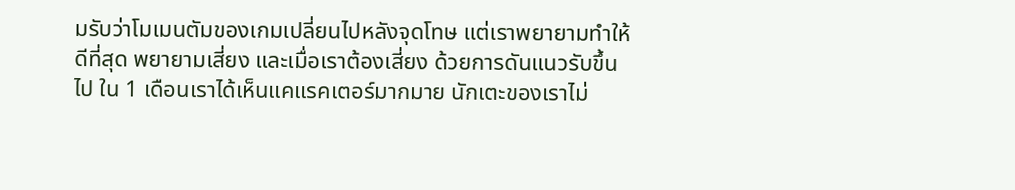มรับว่าโมเมนตัมของเกมเปลี่ยนไปหลังจุดโทษ แต่เราพยายามทำให้ดีที่สุด พยายามเสี่ยง และเมื่อเราต้องเสี่ยง ด้วยการดันแนวรับขึ้นไป ใน 1 เดือนเราได้เห็นแคแรคเตอร์มากมาย นักเตะของเราไม่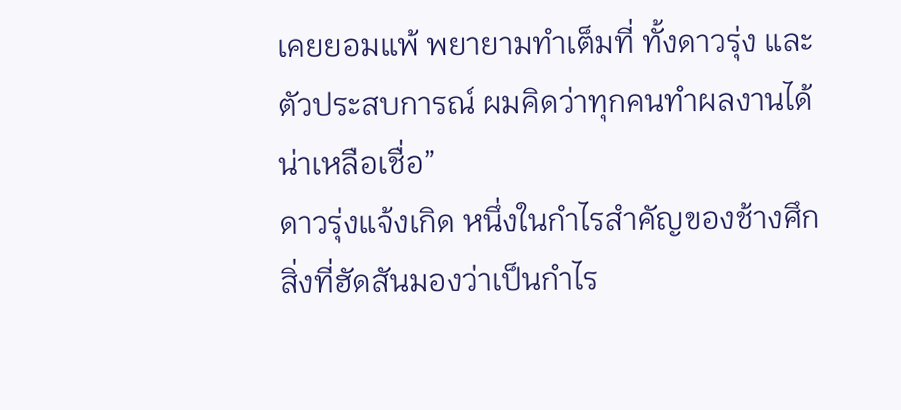เคยยอมแพ้ พยายามทำเต็มที่ ทั้งดาวรุ่ง และตัวประสบการณ์ ผมคิดว่าทุกคนทำผลงานได้น่าเหลือเชื่อ”
ดาวรุ่งแจ้งเกิด หนึ่งในกำไรสำคัญของช้างศึก
สิ่งที่ฮัดสันมองว่าเป็นกำไร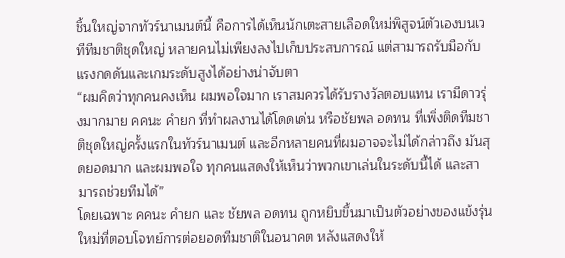ชิ้นใหญ่จากทัวร์นาเมนต์นี้ คือการได้เห็นนักเตะสายเลือดใหม่พิสูจน์ตัวเองบนเวทีทีมชาติชุดใหญ่ หลายคนไม่เพียงลงไปเก็บประสบการณ์ แต่สามารถรับมือกับแรงกดดันและเกมระดับสูงได้อย่างน่าจับตา
“ผมคิดว่าทุกคนคงเห็น ผมพอใจมาก เราสมควรได้รับรางวัลตอบแทน เรามีดาวรุ่งมากมาย คคนะ คำยก ที่ทำผลงานได้โดดเด่น หรือชัยพล อดทน ที่เพิ่งติดทีมชาติชุดใหญ่ครั้งแรกในทัวร์นาเมนต์ และอีกหลายคนที่ผมอาจจะไม่ได้กล่าวถึง มันสุดยอดมาก และผมพอใจ ทุกคนแสดงให้เห็นว่าพวกเขาเล่นในระดับนี้ได้ และสามารถช่วยทีมได้”
โดยเฉพาะ คคนะ คำยก และ ชัยพล อดทน ถูกหยิบขึ้นมาเป็นตัวอย่างของแข้งรุ่นใหม่ที่ตอบโจทย์การต่อยอดทีมชาติในอนาคต หลังแสดงให้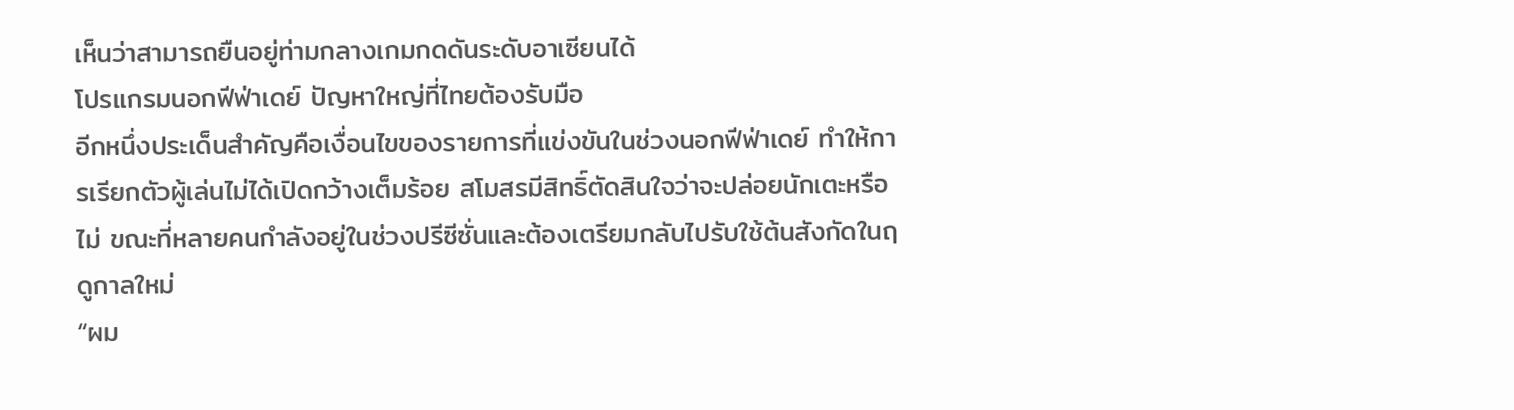เห็นว่าสามารถยืนอยู่ท่ามกลางเกมกดดันระดับอาเซียนได้
โปรแกรมนอกฟีฟ่าเดย์ ปัญหาใหญ่ที่ไทยต้องรับมือ
อีกหนึ่งประเด็นสำคัญคือเงื่อนไขของรายการที่แข่งขันในช่วงนอกฟีฟ่าเดย์ ทำให้การเรียกตัวผู้เล่นไม่ได้เปิดกว้างเต็มร้อย สโมสรมีสิทธิ์ตัดสินใจว่าจะปล่อยนักเตะหรือไม่ ขณะที่หลายคนกำลังอยู่ในช่วงปรีซีซั่นและต้องเตรียมกลับไปรับใช้ต้นสังกัดในฤดูกาลใหม่
“ผม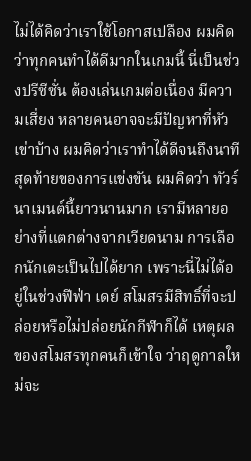ไม่ได้คิดว่าเราใช้โอกาสเปลือง ผมคิดว่าทุกคนทำได้ดีมากในเกมนี้ นี่เป็นช่วงปรีซีซั่น ต้องเล่นเกมต่อเนื่อง มีความเสี่ยง หลายคนอาจจะมีปัญหาที่หัวเข่าบ้าง ผมคิดว่าเราทำได้ดีจนถึงนาทีสุดท้ายของการแข่งขัน ผมคิดว่า ทัวร์นาเมนต์นี้ยาวนานมาก เรามีหลายอย่างที่แตกต่างจากเวียดนาม การเลือกนักเตะเป็นไปได้ยาก เพราะนี่ไม่ได้อยู่ในช่วงฟีฟ่า เดย์ สโมสรมีสิทธิ์ที่จะปล่อยหรือไม่ปล่อยนักกีฬาก็ได้ เหตุผลของสโมสรทุกคนก็เข้าใจ ว่าฤดูกาลใหม่จะ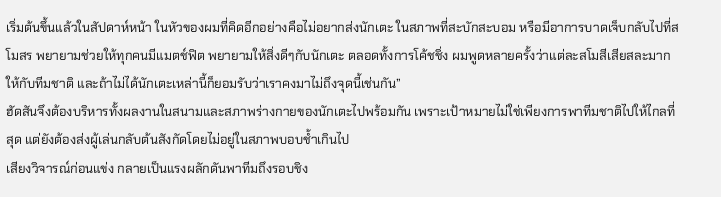เริ่มต้นขึ้นแล้วในสัปดาห์หน้า ในหัวของผมที่คิดอีกอย่างคือไม่อยากส่งนักเตะ ในสภาพที่สะบักสะบอม หรือมีอาการบาดเจ็บกลับไปที่สโมสร พยายามช่วยให้ทุกคนมีแมตช์ฟิต พยายามให้สิ่งดีๆกับนักเตะ ตลอดทั้งการโค้ชชิ่ง ผมพูดหลายครั้งว่าแต่ละสโมสีเสียสละมากให้กับทีมชาติ และถ้าไม่ได้นักเตะเหล่านี้ก็ยอมรับว่าเราคงมาไม่ถึงจุดนี้เช่นกัน”
ฮัดสันจึงต้องบริหารทั้งผลงานในสนามและสภาพร่างกายของนักเตะไปพร้อมกัน เพราะเป้าหมายไม่ใช่เพียงการพาทีมชาติไปให้ไกลที่สุด แต่ยังต้องส่งผู้เล่นกลับต้นสังกัดโดยไม่อยู่ในสภาพบอบช้ำเกินไป
เสียงวิจารณ์ก่อนแข่ง กลายเป็นแรงผลักดันพาทีมถึงรอบชิง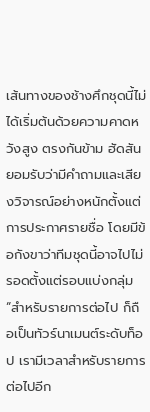เส้นทางของช้างศึกชุดนี้ไม่ได้เริ่มต้นด้วยความคาดหวังสูง ตรงกันข้าม ฮัดสันยอมรับว่ามีคำถามและเสียงวิจารณ์อย่างหนักตั้งแต่การประกาศรายชื่อ โดยมีข้อกังขาว่าทีมชุดนี้อาจไปไม่รอดตั้งแต่รอบแบ่งกลุ่ม
“สำหรับรายการต่อไป ก็ถือเป็นทัวร์นาเมนต์ระดับท็อป เรามีเวลาสำหรับรายการต่อไปอีก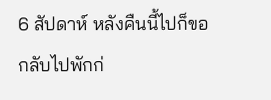6 สัปดาห์ หลังคืนนี้ไปก็ขอกลับไปพักก่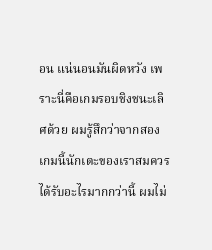อน แน่นอนมันผิดหวัง เพราะนี่คือเกมรอบชิงชนะเลิศด้วย ผมรู้สึกว่าจากสองเกมนี้นักเตะของเราสมควรได้รับอะไรมากกว่านี้ ผมไม่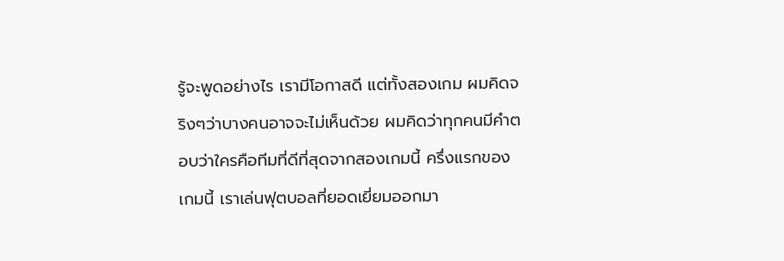รู้จะพูดอย่างไร เรามีโอกาสดี แต่ทั้งสองเกม ผมคิดจริงๆว่าบางคนอาจจะไม่เห็นด้วย ผมคิดว่าทุกคนมีคำตอบว่าใครคือทีมที่ดีที่สุดจากสองเกมนี้ ครึ่งแรกของเกมนี้ เราเล่นฟุตบอลที่ยอดเยี่ยมออกมา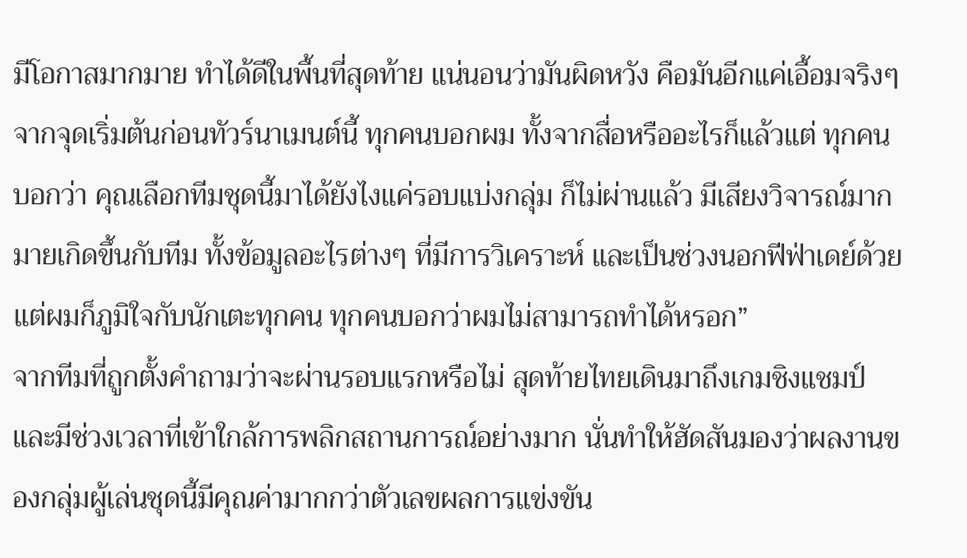มีโอกาสมากมาย ทำได้ดีในพื้นที่สุดท้าย แน่นอนว่ามันผิดหวัง คือมันอีกแค่เอื้อมจริงๆ จากจุดเริ่มต้นก่อนทัวร์นาเมนต์นี้ ทุกคนบอกผม ทั้งจากสื่อหรืออะไรก็แล้วแต่ ทุกคนบอกว่า คุณเลือกทีมชุดนี้มาได้ยังไงแค่รอบแบ่งกลุ่ม ก็ไม่ผ่านแล้ว มีเสียงวิจารณ์มากมายเกิดขึ้นกับทีม ทั้งข้อมูลอะไรต่างๆ ที่มีการวิเคราะห์ และเป็นช่วงนอกฟีฟ่าเดย์ด้วย แต่ผมก็ภูมิใจกับนักเตะทุกคน ทุกคนบอกว่าผมไม่สามารถทำได้หรอก”
จากทีมที่ถูกตั้งคำถามว่าจะผ่านรอบแรกหรือไม่ สุดท้ายไทยเดินมาถึงเกมชิงแชมป์ และมีช่วงเวลาที่เข้าใกล้การพลิกสถานการณ์อย่างมาก นั่นทำให้ฮัดสันมองว่าผลงานของกลุ่มผู้เล่นชุดนี้มีคุณค่ามากกว่าตัวเลขผลการแข่งขัน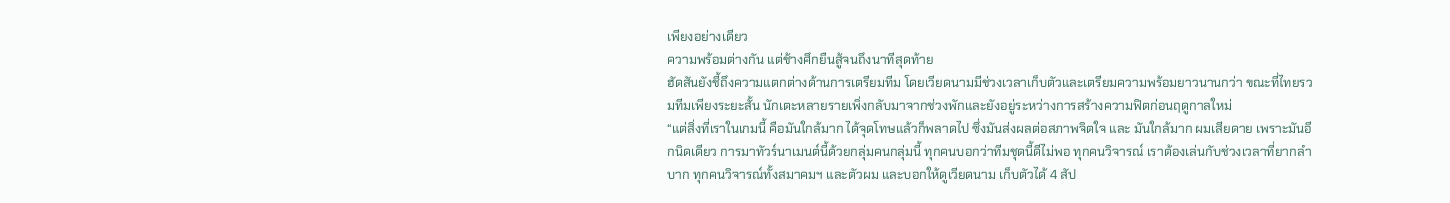เพียงอย่างเดียว
ความพร้อมต่างกัน แต่ช้างศึกยืนสู้จนถึงนาทีสุดท้าย
ฮัดสันยังชี้ถึงความแตกต่างด้านการเตรียมทีม โดยเวียดนามมีช่วงเวลาเก็บตัวและเตรียมความพร้อมยาวนานกว่า ขณะที่ไทยรวมทีมเพียงระยะสั้น นักเตะหลายรายเพิ่งกลับมาจากช่วงพักและยังอยู่ระหว่างการสร้างความฟิตก่อนฤดูกาลใหม่
“แต่สิ่งที่เราในเกมนี้ คือมันใกล้มาก ได้จุดโทษแล้วก็พลาดไป ซึ่งมันส่งผลต่อสภาพจิตใจ และ มันใกล้มาก ผมเสียดาย เพราะมันอีกนิดเดียว การมาทัวร์นาเมนต์นี้ด้วยกลุ่มคนกลุ่มนี้ ทุกคนบอกว่าทีมชุดนี้ดีไม่พอ ทุกคนวิจารณ์ เราต้องเล่นกับช่วงเวลาที่ยากลำบาก ทุกคนวิจารณ์ทั้งสมาคมฯ และตัวผม และบอกให้ดูเวียดนาม เก็บตัวได้ 4 สัป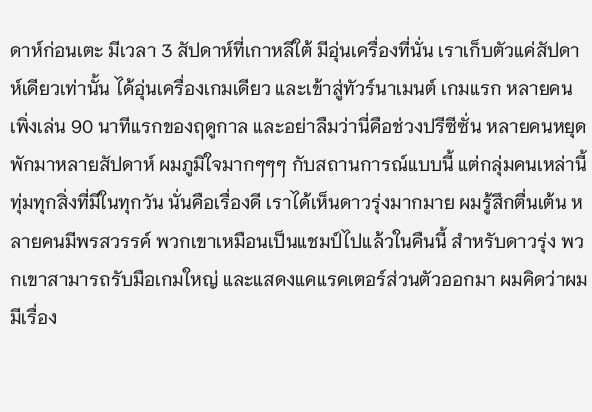ดาห์ก่อนเตะ มีเวลา 3 สัปดาห์ที่เกาหลีใต้ มีอุ่นเครื่องที่นั่น เราเก็บตัวแค่สัปดาห์เดียวเท่านั้น ได้อุ่นเครื่องเกมเดียว และเข้าสู่ทัวร์นาเมนต์ เกมแรก หลายคนเพิ่งเล่น 90 นาทีแรกของฤดูกาล และอย่าลืมว่านี่คือช่วงปรีซีซั่น หลายคนหยุดพักมาหลายสัปดาห์ ผมภูมิใจมากๆๆๆ กับสถานการณ์แบบนี้ แต่กลุ่มคนเหล่านี้ ทุ่มทุกสิ่งที่มีในทุกวัน นั่นคือเรื่องดี เราได้เห็นดาวรุ่งมากมาย ผมรู้สึกตื่นเต้น หลายคนมีพรสวรรค์ พวกเขาเหมือนเป็นแชมป์ไปแล้วในคืนนี้ สำหรับดาวรุ่ง พวกเขาสามารถรับมือเกมใหญ่ และแสดงแคแรคเตอร์ส่วนตัวออกมา ผมคิดว่าผมมีเรื่อง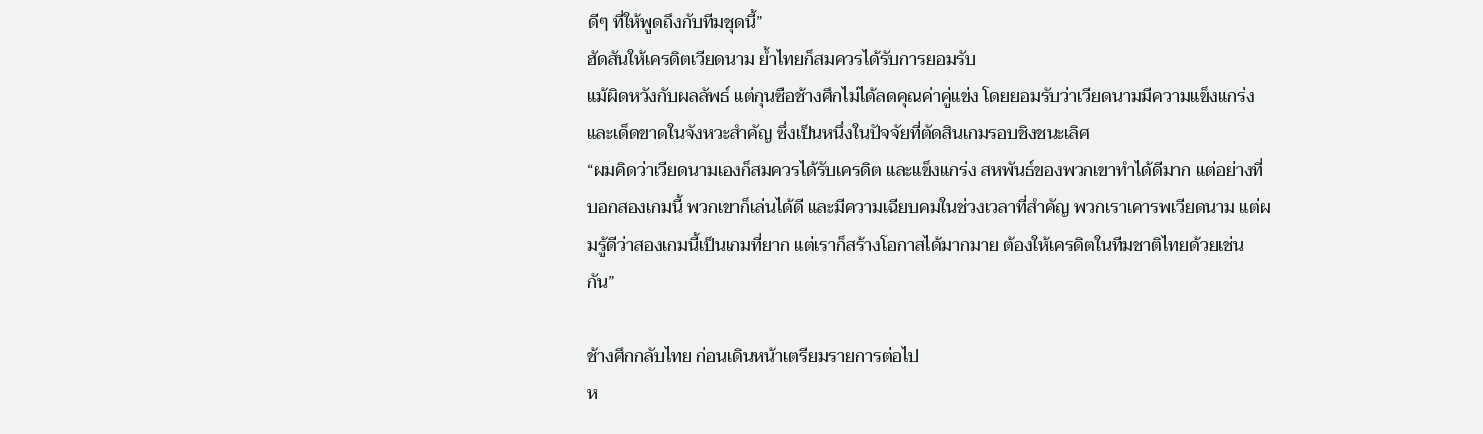ดีๆ ที่ให้พูดถึงกับทีมชุดนี้”
ฮัดสันให้เครดิตเวียดนาม ย้ำไทยก็สมควรได้รับการยอมรับ
แม้ผิดหวังกับผลลัพธ์ แต่กุนซือช้างศึกไม่ได้ลดคุณค่าคู่แข่ง โดยยอมรับว่าเวียดนามมีความแข็งแกร่งและเด็ดขาดในจังหวะสำคัญ ซึ่งเป็นหนึ่งในปัจจัยที่ตัดสินเกมรอบชิงชนะเลิศ
“ผมคิดว่าเวียดนามเองก็สมควรได้รับเครดิต และแข็งแกร่ง สหพันธ์ของพวกเขาทำได้ดีมาก แต่อย่างที่บอกสองเกมนี้ พวกเขาก็เล่นได้ดี และมีความเฉียบคมในช่วงเวลาที่สำคัญ พวกเราเคารพเวียดนาม แต่ผมรู้ดีว่าสองเกมนี้เป็นเกมที่ยาก แต่เราก็สร้างโอกาสได้มากมาย ต้องให้เครดิตในทีมชาติไทยด้วยเช่นกัน”

ช้างศึกกลับไทย ก่อนเดินหน้าเตรียมรายการต่อไป
ห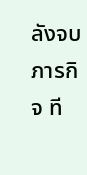ลังจบภารกิจ ที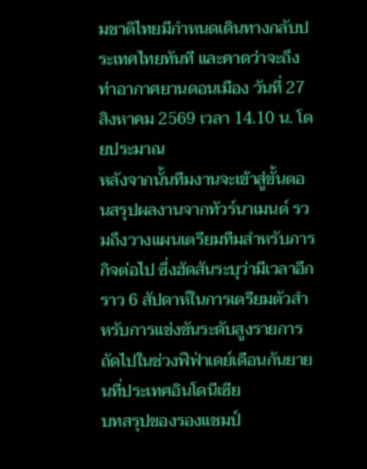มชาติไทยมีกำหนดเดินทางกลับประเทศไทยทันที และคาดว่าจะถึง ท่าอากาศยานดอนเมือง วันที่ 27 สิงหาคม 2569 เวลา 14.10 น. โดยประมาณ
หลังจากนั้นทีมงานจะเข้าสู่ขั้นตอนสรุปผลงานจากทัวร์นาเมนต์ รวมถึงวางแผนเตรียมทีมสำหรับภารกิจต่อไป ซึ่งฮัดสันระบุว่ามีเวลาอีกราว 6 สัปดาห์ในการเตรียมตัวสำหรับการแข่งขันระดับสูงรายการถัดไปในช่วงฟีฟ่าเดย์เดือนกันยายนที่ประเทศอินโดนีเซีย
บทสรุปของรองแชมป์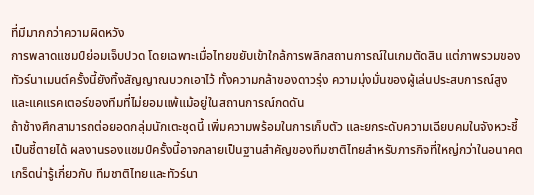ที่มีมากกว่าความผิดหวัง
การพลาดแชมป์ย่อมเจ็บปวด โดยเฉพาะเมื่อไทยขยับเข้าใกล้การพลิกสถานการณ์ในเกมตัดสิน แต่ภาพรวมของทัวร์นาเมนต์ครั้งนี้ยังทิ้งสัญญาณบวกเอาไว้ ทั้งความกล้าของดาวรุ่ง ความมุ่งมั่นของผู้เล่นประสบการณ์สูง และแคแรคเตอร์ของทีมที่ไม่ยอมแพ้แม้อยู่ในสถานการณ์กดดัน
ถ้าช้างศึกสามารถต่อยอดกลุ่มนักเตะชุดนี้ เพิ่มความพร้อมในการเก็บตัว และยกระดับความเฉียบคมในจังหวะชี้เป็นชี้ตายได้ ผลงานรองแชมป์ครั้งนี้อาจกลายเป็นฐานสำคัญของทีมชาติไทยสำหรับภารกิจที่ใหญ่กว่าในอนาคต
เกร็ดน่ารู้เกี่ยวกับ ทีมชาติไทยและทัวร์นา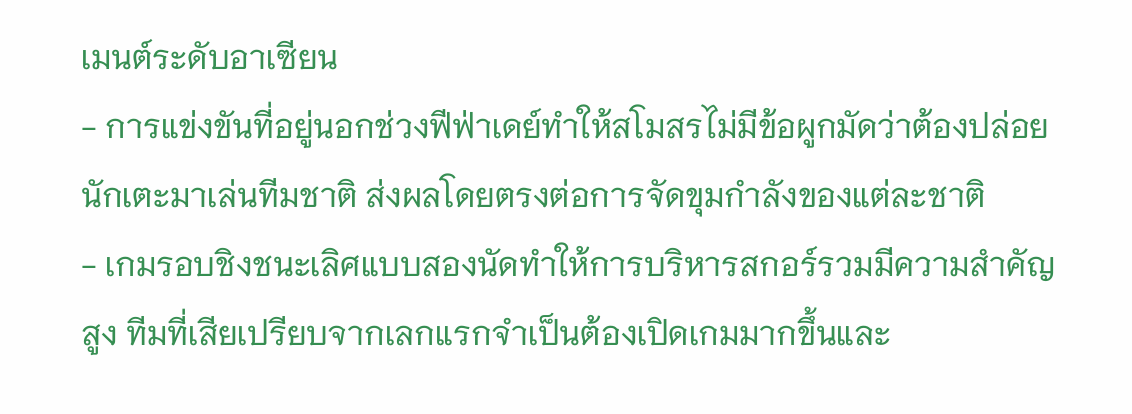เมนต์ระดับอาเซียน
- การแข่งขันที่อยู่นอกช่วงฟีฟ่าเดย์ทำให้สโมสรไม่มีข้อผูกมัดว่าต้องปล่อยนักเตะมาเล่นทีมชาติ ส่งผลโดยตรงต่อการจัดขุมกำลังของแต่ละชาติ
- เกมรอบชิงชนะเลิศแบบสองนัดทำให้การบริหารสกอร์รวมมีความสำคัญสูง ทีมที่เสียเปรียบจากเลกแรกจำเป็นต้องเปิดเกมมากขึ้นและ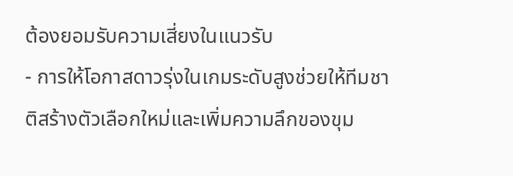ต้องยอมรับความเสี่ยงในแนวรับ
- การให้โอกาสดาวรุ่งในเกมระดับสูงช่วยให้ทีมชาติสร้างตัวเลือกใหม่และเพิ่มความลึกของขุม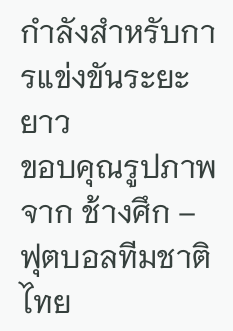กำลังสำหรับการแข่งขันระยะยาว
ขอบคุณรูปภาพจาก ช้างศึก – ฟุตบอลทีมชาติไทย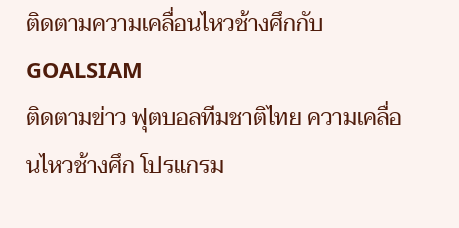ติดตามความเคลื่อนไหวช้างศึกกับ GOALSIAM
ติดตามข่าว ฟุตบอลทีมชาติไทย ความเคลื่อนไหวช้างศึก โปรแกรม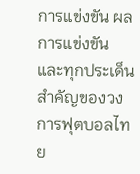การแข่งขัน ผลการแข่งขัน และทุกประเด็นสำคัญของวงการฟุตบอลไทย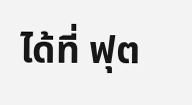ได้ที่ ฟุต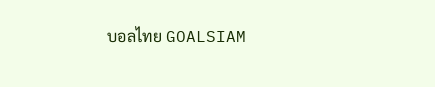บอลไทย GOALSIAM